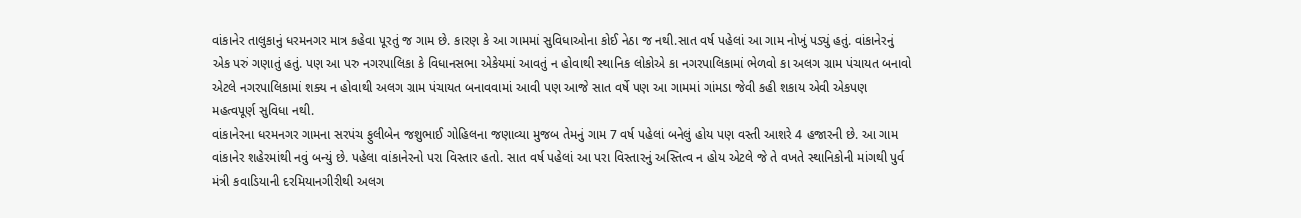વાંકાનેર તાલુકાનું ધરમનગર માત્ર કહેવા પૂરતું જ ગામ છે. કારણ કે આ ગામમાં સુવિધાઓના કોઈ નેઠા જ નથી.સાત વર્ષ પહેલાં આ ગામ નોખું પડ્યું હતું. વાંકાનેરનું એક પરું ગણાતું હતું. પણ આ પરુ નગરપાલિકા કે વિધાનસભા એકેયમાં આવતું ન હોવાથી સ્થાનિક લોકોએ કા નગરપાલિકામાં ભેળવો કા અલગ ગ્રામ પંચાયત બનાવો એટલે નગરપાલિકામાં શક્ય ન હોવાથી અલગ ગ્રામ પંચાયત બનાવવામાં આવી પણ આજે સાત વર્ષે પણ આ ગામમાં ગાંમડા જેવી કહી શકાય એવી એકપણ મહત્વપૂર્ણ સુવિધા નથી.
વાંકાનેરના ધરમનગર ગામના સરપંચ ફુલીબેન જશુભાઈ ગોહિલના જણાવ્યા મુજબ તેમનું ગામ 7 વર્ષ પહેલાં બનેલું હોય પણ વસ્તી આશરે 4 હજારની છે. આ ગામ વાંકાનેર શહેરમાંથી નવું બન્યું છે. પહેલા વાંકાનેરનો પરા વિસ્તાર હતો. સાત વર્ષ પહેલાં આ પરા વિસ્તારનું અસ્તિત્વ ન હોય એટલે જે તે વખતે સ્થાનિકોની માંગથી પુર્વ મંત્રી કવાડિયાની દરમિયાનગીરીથી અલગ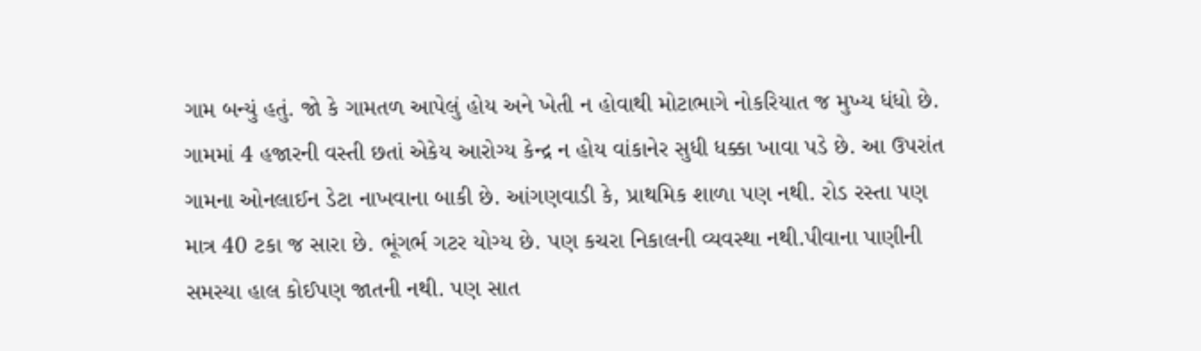ગામ બન્યું હતું. જો કે ગામતળ આપેલું હોય અને ખેતી ન હોવાથી મોટાભાગે નોકરિયાત જ મુખ્ય ધંધો છે. ગામમાં 4 હજારની વસ્તી છતાં એકેય આરોગ્ય કેન્દ્ર ન હોય વાંકાનેર સુધી ધક્કા ખાવા પડે છે. આ ઉપરાંત ગામના ઓનલાઈન ડેટા નાખવાના બાકી છે. આંગણવાડી કે, પ્રાથમિક શાળા પણ નથી. રોડ રસ્તા પણ માત્ર 40 ટકા જ સારા છે. ભૂંગર્ભ ગટર યોગ્ય છે. પણ કચરા નિકાલની વ્યવસ્થા નથી.પીવાના પાણીની સમસ્યા હાલ કોઈપણ જાતની નથી. પણ સાત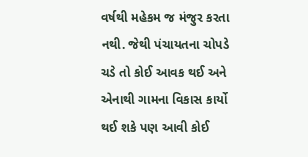વર્ષથી મહેકમ જ મંજુર કરતા નથી. જેથી પંચાયતના ચોપડે ચડે તો કોઈ આવક થઈ અને એનાથી ગામના વિકાસ કાર્યો થઈ શકે પણ આવી કોઈ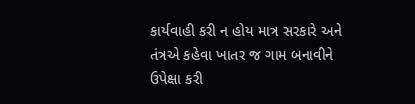કાર્યવાહી કરી ન હોય માત્ર સરકારે અને તંત્રએ કહેવા ખાતર જ ગામ બનાવીને ઉપેક્ષા કરી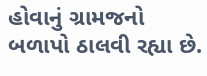હોવાનું ગ્રામજનો બળાપો ઠાલવી રહ્યા છે.